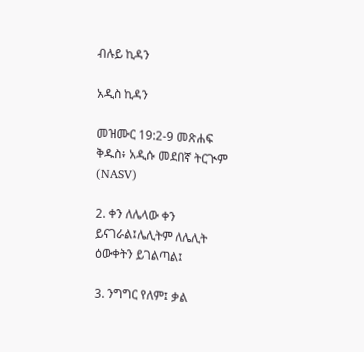ብሉይ ኪዳን

አዲስ ኪዳን

መዝሙር 19:2-9 መጽሐፍ ቅዱስ፥ አዲሱ መደበኛ ትርጒም (NASV)

2. ቀን ለሌላው ቀን ይናገራል፤ሌሊትም ለሌሊት ዕውቀትን ይገልጣል፤

3. ንግግር የለም፤ ቃል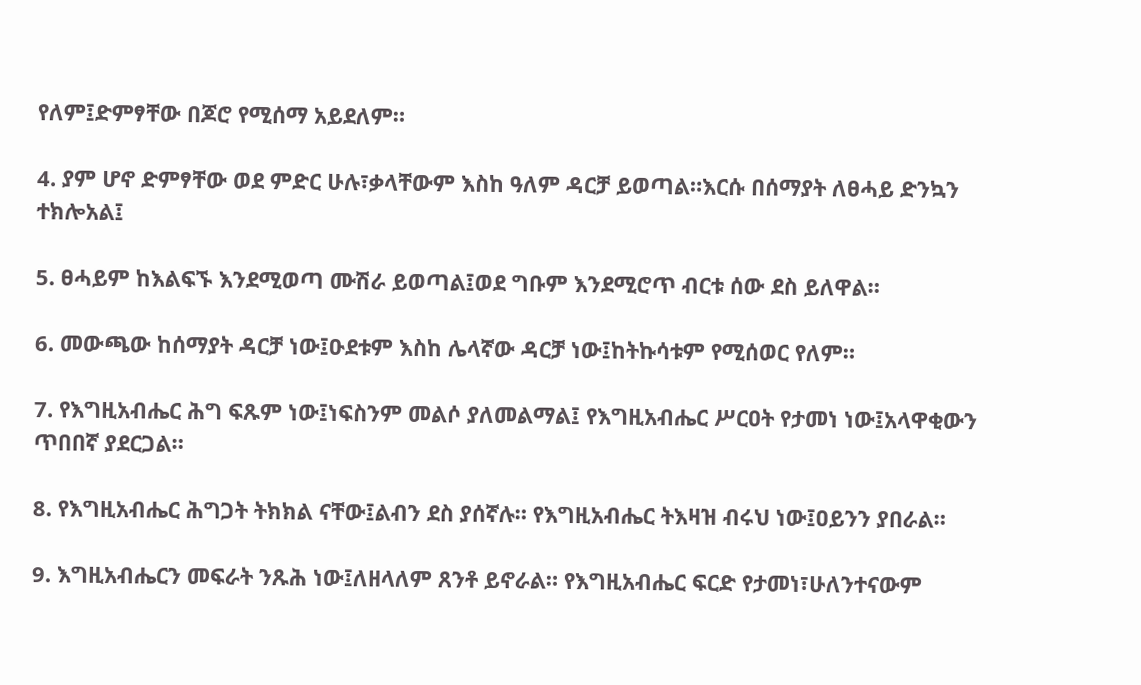የለም፤ድምፃቸው በጆሮ የሚሰማ አይደለም።

4. ያም ሆኖ ድምፃቸው ወደ ምድር ሁሉ፣ቃላቸውም እስከ ዓለም ዳርቻ ይወጣል።እርሱ በሰማያት ለፀሓይ ድንኳን ተክሎአል፤

5. ፀሓይም ከእልፍኙ እንደሚወጣ ሙሽራ ይወጣል፤ወደ ግቡም እንደሚሮጥ ብርቱ ሰው ደስ ይለዋል።

6. መውጫው ከሰማያት ዳርቻ ነው፤ዑደቱም እስከ ሌላኛው ዳርቻ ነው፤ከትኩሳቱም የሚሰወር የለም።

7. የእግዚአብሔር ሕግ ፍጹም ነው፤ነፍስንም መልሶ ያለመልማል፤ የእግዚአብሔር ሥርዐት የታመነ ነው፤አላዋቂውን ጥበበኛ ያደርጋል።

8. የእግዚአብሔር ሕግጋት ትክክል ናቸው፤ልብን ደስ ያሰኛሉ። የእግዚአብሔር ትእዛዝ ብሩህ ነው፤ዐይንን ያበራል።

9. እግዚአብሔርን መፍራት ንጹሕ ነው፤ለዘላለም ጸንቶ ይኖራል። የእግዚአብሔር ፍርድ የታመነ፣ሁለንተናውም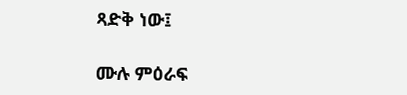ጻድቅ ነው፤

ሙሉ ምዕራፍ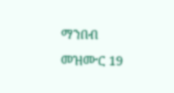ማንበብ መዝሙር 19